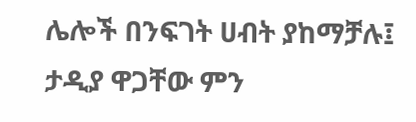ሌሎች በንፍገት ሀብት ያከማቻሉ፤ ታዲያ ዋጋቸው ምን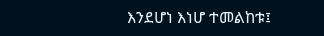እንደሆነ እነሆ ተመልከቱ፤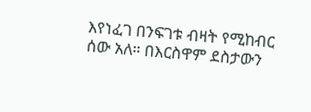እየነፈገ በንፍገቱ ብዛት የሚከብር ሰው አለ። በእርስዋም ደስታውን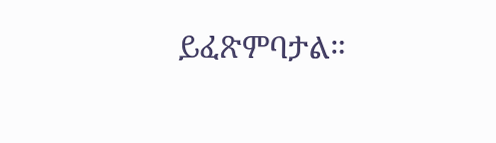ይፈጽምባታል።